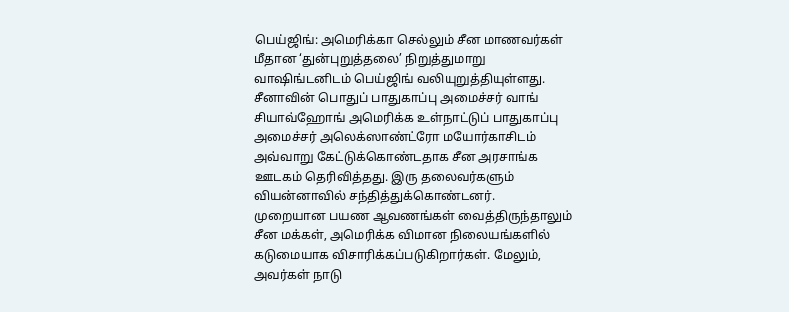பெய்ஜிங்: அமெரிக்கா செல்லும் சீன மாணவர்கள் மீதான ‘துன்புறுத்தலை’ நிறுத்துமாறு வாஷிங்டனிடம் பெய்ஜிங் வலியுறுத்தியுள்ளது.
சீனாவின் பொதுப் பாதுகாப்பு அமைச்சர் வாங் சியாவ்ஹோங் அமெரிக்க உள்நாட்டுப் பாதுகாப்பு அமைச்சர் அலெக்ஸாண்ட்ரோ மயோர்காசிடம் அவ்வாறு கேட்டுக்கொண்டதாக சீன அரசாங்க ஊடகம் தெரிவித்தது. இரு தலைவர்களும் வியன்னாவில் சந்தித்துக்கொண்டனர்.
முறையான பயண ஆவணங்கள் வைத்திருந்தாலும் சீன மக்கள், அமெரிக்க விமான நிலையங்களில் கடுமையாக விசாரிக்கப்படுகிறார்கள். மேலும், அவர்கள் நாடு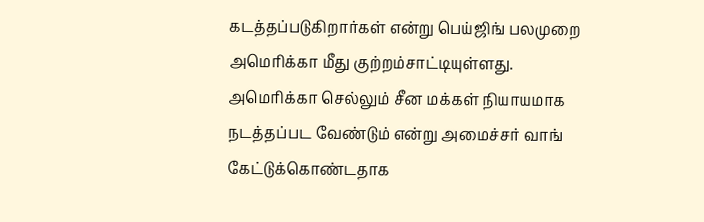கடத்தப்படுகிறார்கள் என்று பெய்ஜிங் பலமுறை அமெரிக்கா மீது குற்றம்சாட்டியுள்ளது.
அமெரிக்கா செல்லும் சீன மக்கள் நியாயமாக நடத்தப்பட வேண்டும் என்று அமைச்சர் வாங் கேட்டுக்கொண்டதாக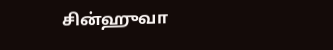சின்ஹுவா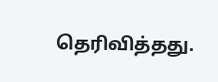தெரிவித்தது.